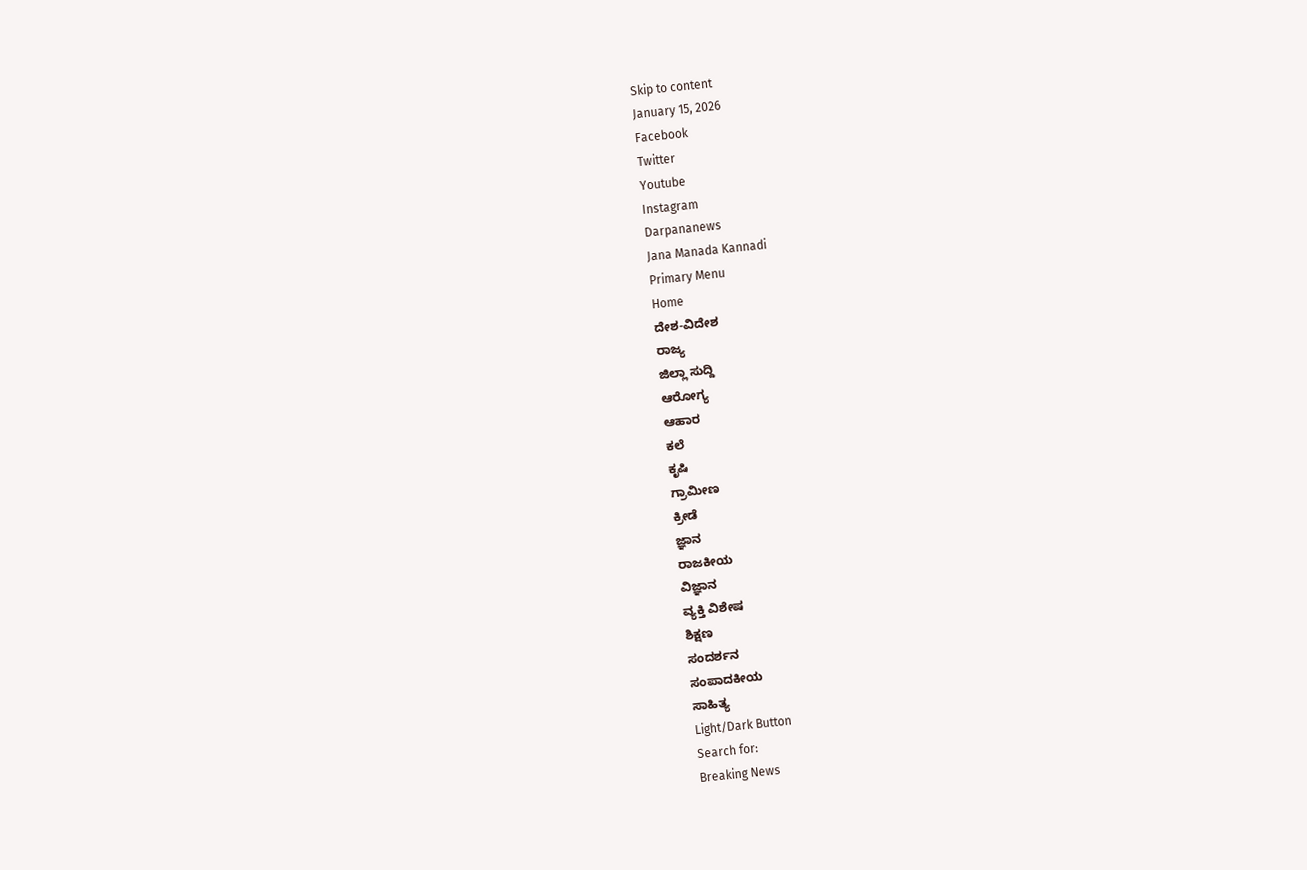Skip to content
January 15, 2026
Facebook
Twitter
Youtube
Instagram
Darpananews
Jana Manada Kannadi
Primary Menu
Home
ದೇಶ-ವಿದೇಶ
ರಾಜ್ಯ
ಜಿಲ್ಲಾ ಸುದ್ದಿ
ಆರೋಗ್ಯ
ಆಹಾರ
ಕಲೆ
ಕೃಷಿ
ಗ್ರಾಮೀಣ
ಕ್ರೀಡೆ
ಜ್ಞಾನ
ರಾಜಕೀಯ
ವಿಜ್ಞಾನ
ವ್ಯಕ್ತಿ ವಿಶೇಷ
ಶಿಕ್ಷಣ
ಸಂದರ್ಶನ
ಸಂಪಾದಕೀಯ
ಸಾಹಿತ್ಯ
Light/Dark Button
Search for:
Breaking News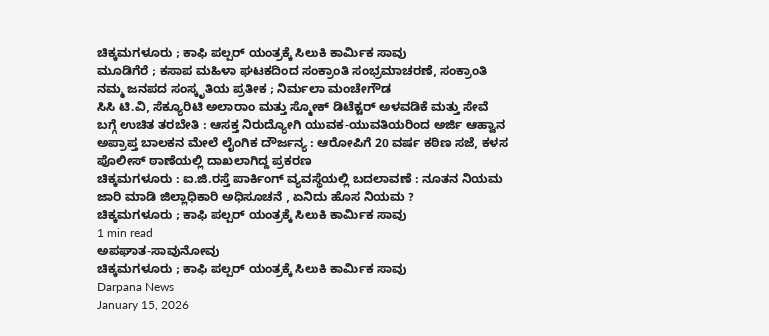ಚಿಕ್ಕಮಗಳೂರು ; ಕಾಫಿ ಪಲ್ಪರ್ ಯಂತ್ರಕ್ಕೆ ಸಿಲುಕಿ ಕಾರ್ಮಿಕ ಸಾವು
ಮೂಡಿಗೆರೆ ; ಕಸಾಪ ಮಹಿಳಾ ಘಟಕದಿಂದ ಸಂಕ್ರಾಂತಿ ಸಂಭ್ರಮಾಚರಣೆ, ಸಂಕ್ರಾಂತಿ ನಮ್ಮ ಜನಪದ ಸಂಸ್ಕೃತಿಯ ಪ್ರತೀಕ ; ನಿರ್ಮಲಾ ಮಂಚೇಗೌಡ
ಸಿಸಿ ಟಿ.ವಿ, ಸೆಕ್ಯೂರಿಟಿ ಅಲಾರಾಂ ಮತ್ತು ಸ್ಮೋಕ್ ಡಿಟೆಕ್ಟರ್ ಅಳವಡಿಕೆ ಮತ್ತು ಸೇವೆ ಬಗ್ಗೆ ಉಚಿತ ತರಬೇತಿ : ಆಸಕ್ತ ನಿರುದ್ಯೋಗಿ ಯುವಕ-ಯುವತಿಯರಿಂದ ಅರ್ಜಿ ಆಹ್ವಾನ
ಅಪ್ರಾಪ್ತ ಬಾಲಕನ ಮೇಲೆ ಲೈಂಗಿಕ ದೌರ್ಜನ್ಯ : ಆರೋಪಿಗೆ 20 ವರ್ಷ ಕಠಿಣ ಸಜೆ, ಕಳಸ ಪೊಲೀಸ್ ಠಾಣೆಯಲ್ಲಿ ದಾಖಲಾಗಿದ್ದ ಪ್ರಕರಣ
ಚಿಕ್ಕಮಗಳೂರು : ಐ.ಜಿ.ರಸ್ತೆ ಪಾರ್ಕಿಂಗ್ ವ್ಯವಸ್ಥೆಯಲ್ಲಿ ಬದಲಾವಣೆ : ನೂತನ ನಿಯಮ ಜಾರಿ ಮಾಡಿ ಜಿಲ್ಲಾಧಿಕಾರಿ ಅಧಿಸೂಚನೆ , ಏನಿದು ಹೊಸ ನಿಯಮ ?
ಚಿಕ್ಕಮಗಳೂರು ; ಕಾಫಿ ಪಲ್ಪರ್ ಯಂತ್ರಕ್ಕೆ ಸಿಲುಕಿ ಕಾರ್ಮಿಕ ಸಾವು
1 min read
ಅಪಘಾತ-ಸಾವುನೋವು
ಚಿಕ್ಕಮಗಳೂರು ; ಕಾಫಿ ಪಲ್ಪರ್ ಯಂತ್ರಕ್ಕೆ ಸಿಲುಕಿ ಕಾರ್ಮಿಕ ಸಾವು
Darpana News
January 15, 2026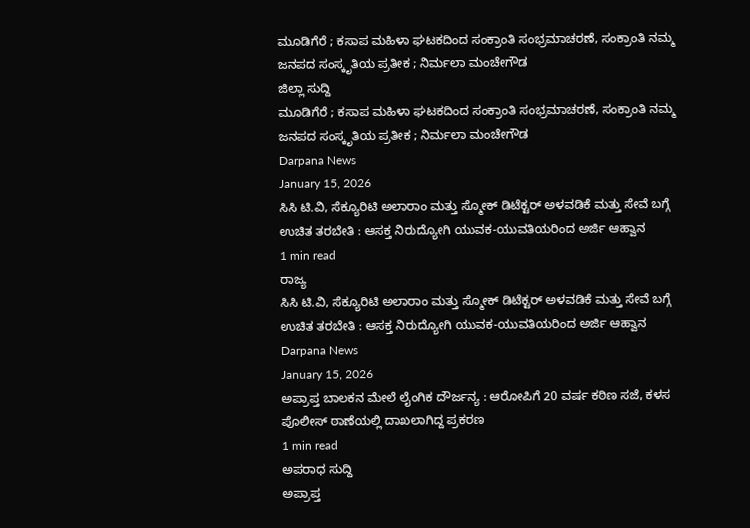ಮೂಡಿಗೆರೆ ; ಕಸಾಪ ಮಹಿಳಾ ಘಟಕದಿಂದ ಸಂಕ್ರಾಂತಿ ಸಂಭ್ರಮಾಚರಣೆ, ಸಂಕ್ರಾಂತಿ ನಮ್ಮ ಜನಪದ ಸಂಸ್ಕೃತಿಯ ಪ್ರತೀಕ ; ನಿರ್ಮಲಾ ಮಂಚೇಗೌಡ
ಜಿಲ್ಲಾ ಸುದ್ದಿ
ಮೂಡಿಗೆರೆ ; ಕಸಾಪ ಮಹಿಳಾ ಘಟಕದಿಂದ ಸಂಕ್ರಾಂತಿ ಸಂಭ್ರಮಾಚರಣೆ, ಸಂಕ್ರಾಂತಿ ನಮ್ಮ ಜನಪದ ಸಂಸ್ಕೃತಿಯ ಪ್ರತೀಕ ; ನಿರ್ಮಲಾ ಮಂಚೇಗೌಡ
Darpana News
January 15, 2026
ಸಿಸಿ ಟಿ.ವಿ, ಸೆಕ್ಯೂರಿಟಿ ಅಲಾರಾಂ ಮತ್ತು ಸ್ಮೋಕ್ ಡಿಟೆಕ್ಟರ್ ಅಳವಡಿಕೆ ಮತ್ತು ಸೇವೆ ಬಗ್ಗೆ ಉಚಿತ ತರಬೇತಿ : ಆಸಕ್ತ ನಿರುದ್ಯೋಗಿ ಯುವಕ-ಯುವತಿಯರಿಂದ ಅರ್ಜಿ ಆಹ್ವಾನ
1 min read
ರಾಜ್ಯ
ಸಿಸಿ ಟಿ.ವಿ, ಸೆಕ್ಯೂರಿಟಿ ಅಲಾರಾಂ ಮತ್ತು ಸ್ಮೋಕ್ ಡಿಟೆಕ್ಟರ್ ಅಳವಡಿಕೆ ಮತ್ತು ಸೇವೆ ಬಗ್ಗೆ ಉಚಿತ ತರಬೇತಿ : ಆಸಕ್ತ ನಿರುದ್ಯೋಗಿ ಯುವಕ-ಯುವತಿಯರಿಂದ ಅರ್ಜಿ ಆಹ್ವಾನ
Darpana News
January 15, 2026
ಅಪ್ರಾಪ್ತ ಬಾಲಕನ ಮೇಲೆ ಲೈಂಗಿಕ ದೌರ್ಜನ್ಯ : ಆರೋಪಿಗೆ 20 ವರ್ಷ ಕಠಿಣ ಸಜೆ, ಕಳಸ ಪೊಲೀಸ್ ಠಾಣೆಯಲ್ಲಿ ದಾಖಲಾಗಿದ್ದ ಪ್ರಕರಣ
1 min read
ಅಪರಾಧ ಸುದ್ದಿ
ಅಪ್ರಾಪ್ತ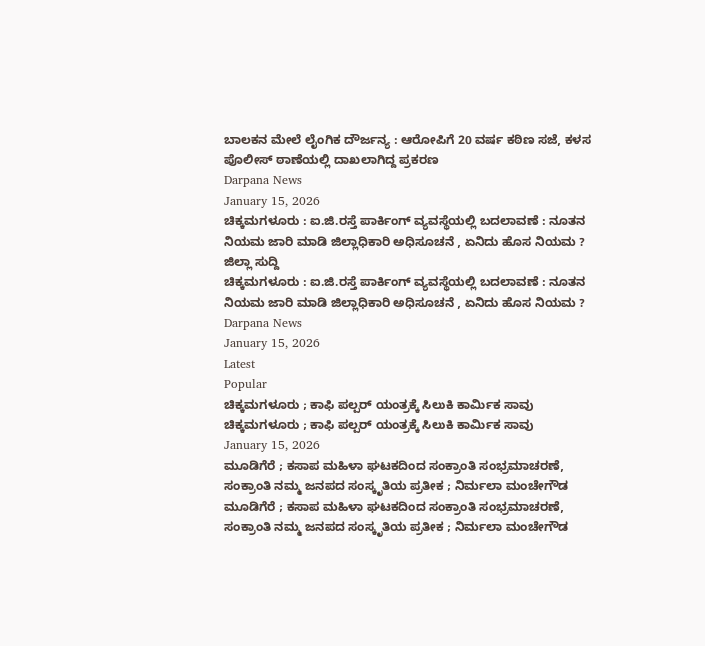ಬಾಲಕನ ಮೇಲೆ ಲೈಂಗಿಕ ದೌರ್ಜನ್ಯ : ಆರೋಪಿಗೆ 20 ವರ್ಷ ಕಠಿಣ ಸಜೆ, ಕಳಸ ಪೊಲೀಸ್ ಠಾಣೆಯಲ್ಲಿ ದಾಖಲಾಗಿದ್ದ ಪ್ರಕರಣ
Darpana News
January 15, 2026
ಚಿಕ್ಕಮಗಳೂರು : ಐ.ಜಿ.ರಸ್ತೆ ಪಾರ್ಕಿಂಗ್ ವ್ಯವಸ್ಥೆಯಲ್ಲಿ ಬದಲಾವಣೆ : ನೂತನ ನಿಯಮ ಜಾರಿ ಮಾಡಿ ಜಿಲ್ಲಾಧಿಕಾರಿ ಅಧಿಸೂಚನೆ , ಏನಿದು ಹೊಸ ನಿಯಮ ?
ಜಿಲ್ಲಾ ಸುದ್ದಿ
ಚಿಕ್ಕಮಗಳೂರು : ಐ.ಜಿ.ರಸ್ತೆ ಪಾರ್ಕಿಂಗ್ ವ್ಯವಸ್ಥೆಯಲ್ಲಿ ಬದಲಾವಣೆ : ನೂತನ ನಿಯಮ ಜಾರಿ ಮಾಡಿ ಜಿಲ್ಲಾಧಿಕಾರಿ ಅಧಿಸೂಚನೆ , ಏನಿದು ಹೊಸ ನಿಯಮ ?
Darpana News
January 15, 2026
Latest
Popular
ಚಿಕ್ಕಮಗಳೂರು ; ಕಾಫಿ ಪಲ್ಪರ್ ಯಂತ್ರಕ್ಕೆ ಸಿಲುಕಿ ಕಾರ್ಮಿಕ ಸಾವು
ಚಿಕ್ಕಮಗಳೂರು ; ಕಾಫಿ ಪಲ್ಪರ್ ಯಂತ್ರಕ್ಕೆ ಸಿಲುಕಿ ಕಾರ್ಮಿಕ ಸಾವು
January 15, 2026
ಮೂಡಿಗೆರೆ ; ಕಸಾಪ ಮಹಿಳಾ ಘಟಕದಿಂದ ಸಂಕ್ರಾಂತಿ ಸಂಭ್ರಮಾಚರಣೆ, ಸಂಕ್ರಾಂತಿ ನಮ್ಮ ಜನಪದ ಸಂಸ್ಕೃತಿಯ ಪ್ರತೀಕ ; ನಿರ್ಮಲಾ ಮಂಚೇಗೌಡ
ಮೂಡಿಗೆರೆ ; ಕಸಾಪ ಮಹಿಳಾ ಘಟಕದಿಂದ ಸಂಕ್ರಾಂತಿ ಸಂಭ್ರಮಾಚರಣೆ, ಸಂಕ್ರಾಂತಿ ನಮ್ಮ ಜನಪದ ಸಂಸ್ಕೃತಿಯ ಪ್ರತೀಕ ; ನಿರ್ಮಲಾ ಮಂಚೇಗೌಡ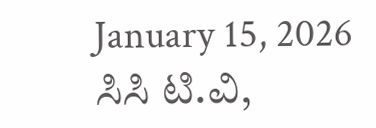January 15, 2026
ಸಿಸಿ ಟಿ.ವಿ,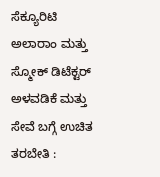ಸೆಕ್ಯೂರಿಟಿ ಅಲಾರಾಂ ಮತ್ತು ಸ್ಮೋಕ್ ಡಿಟೆಕ್ಟರ್ ಅಳವಡಿಕೆ ಮತ್ತು ಸೇವೆ ಬಗ್ಗೆ ಉಚಿತ ತರಬೇತಿ :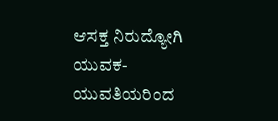ಆಸಕ್ತ ನಿರುದ್ಯೋಗಿ ಯುವಕ-ಯುವತಿಯರಿಂದ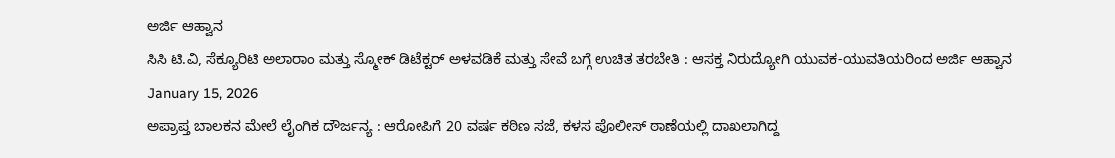ಅರ್ಜಿ ಆಹ್ವಾನ
ಸಿಸಿ ಟಿ.ವಿ, ಸೆಕ್ಯೂರಿಟಿ ಅಲಾರಾಂ ಮತ್ತು ಸ್ಮೋಕ್ ಡಿಟೆಕ್ಟರ್ ಅಳವಡಿಕೆ ಮತ್ತು ಸೇವೆ ಬಗ್ಗೆ ಉಚಿತ ತರಬೇತಿ : ಆಸಕ್ತ ನಿರುದ್ಯೋಗಿ ಯುವಕ-ಯುವತಿಯರಿಂದ ಅರ್ಜಿ ಆಹ್ವಾನ
January 15, 2026
ಅಪ್ರಾಪ್ತ ಬಾಲಕನ ಮೇಲೆ ಲೈಂಗಿಕ ದೌರ್ಜನ್ಯ : ಆರೋಪಿಗೆ 20 ವರ್ಷ ಕಠಿಣ ಸಜೆ, ಕಳಸ ಪೊಲೀಸ್ ಠಾಣೆಯಲ್ಲಿ ದಾಖಲಾಗಿದ್ದ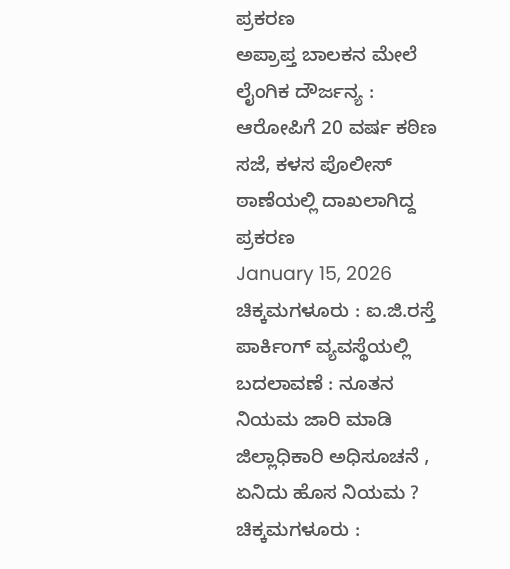ಪ್ರಕರಣ
ಅಪ್ರಾಪ್ತ ಬಾಲಕನ ಮೇಲೆ ಲೈಂಗಿಕ ದೌರ್ಜನ್ಯ : ಆರೋಪಿಗೆ 20 ವರ್ಷ ಕಠಿಣ ಸಜೆ, ಕಳಸ ಪೊಲೀಸ್ ಠಾಣೆಯಲ್ಲಿ ದಾಖಲಾಗಿದ್ದ ಪ್ರಕರಣ
January 15, 2026
ಚಿಕ್ಕಮಗಳೂರು : ಐ.ಜಿ.ರಸ್ತೆ ಪಾರ್ಕಿಂಗ್ ವ್ಯವಸ್ಥೆಯಲ್ಲಿ ಬದಲಾವಣೆ : ನೂತನ ನಿಯಮ ಜಾರಿ ಮಾಡಿ ಜಿಲ್ಲಾಧಿಕಾರಿ ಅಧಿಸೂಚನೆ , ಏನಿದು ಹೊಸ ನಿಯಮ ?
ಚಿಕ್ಕಮಗಳೂರು :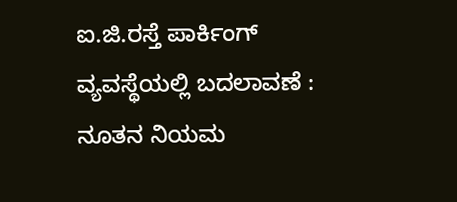ಐ.ಜಿ.ರಸ್ತೆ ಪಾರ್ಕಿಂಗ್ ವ್ಯವಸ್ಥೆಯಲ್ಲಿ ಬದಲಾವಣೆ : ನೂತನ ನಿಯಮ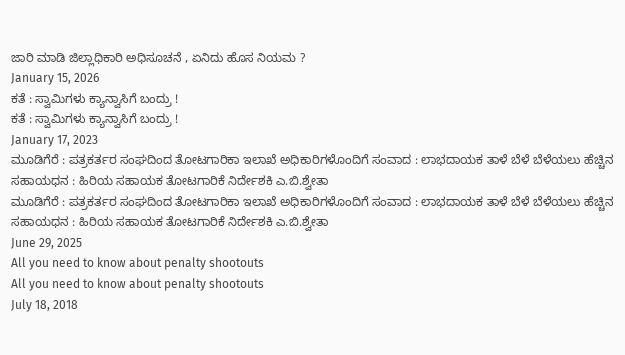ಜಾರಿ ಮಾಡಿ ಜಿಲ್ಲಾಧಿಕಾರಿ ಅಧಿಸೂಚನೆ , ಏನಿದು ಹೊಸ ನಿಯಮ ?
January 15, 2026
ಕತೆ : ಸ್ವಾಮಿಗಳು ಕ್ಯಾನ್ವಾಸಿಗೆ ಬಂದ್ರು !
ಕತೆ : ಸ್ವಾಮಿಗಳು ಕ್ಯಾನ್ವಾಸಿಗೆ ಬಂದ್ರು !
January 17, 2023
ಮೂಡಿಗೆರೆ : ಪತ್ರಕರ್ತರ ಸಂಘದಿಂದ ತೋಟಗಾರಿಕಾ ಇಲಾಖೆ ಅಧಿಕಾರಿಗಳೊಂದಿಗೆ ಸಂವಾದ : ಲಾಭದಾಯಕ ತಾಳೆ ಬೆಳೆ ಬೆಳೆಯಲು ಹೆಚ್ಚಿನ ಸಹಾಯಧನ : ಹಿರಿಯ ಸಹಾಯಕ ತೋಟಗಾರಿಕೆ ನಿರ್ದೇಶಕಿ ಎ.ಬಿ.ಶ್ವೇತಾ
ಮೂಡಿಗೆರೆ : ಪತ್ರಕರ್ತರ ಸಂಘದಿಂದ ತೋಟಗಾರಿಕಾ ಇಲಾಖೆ ಅಧಿಕಾರಿಗಳೊಂದಿಗೆ ಸಂವಾದ : ಲಾಭದಾಯಕ ತಾಳೆ ಬೆಳೆ ಬೆಳೆಯಲು ಹೆಚ್ಚಿನ ಸಹಾಯಧನ : ಹಿರಿಯ ಸಹಾಯಕ ತೋಟಗಾರಿಕೆ ನಿರ್ದೇಶಕಿ ಎ.ಬಿ.ಶ್ವೇತಾ
June 29, 2025
All you need to know about penalty shootouts
All you need to know about penalty shootouts
July 18, 2018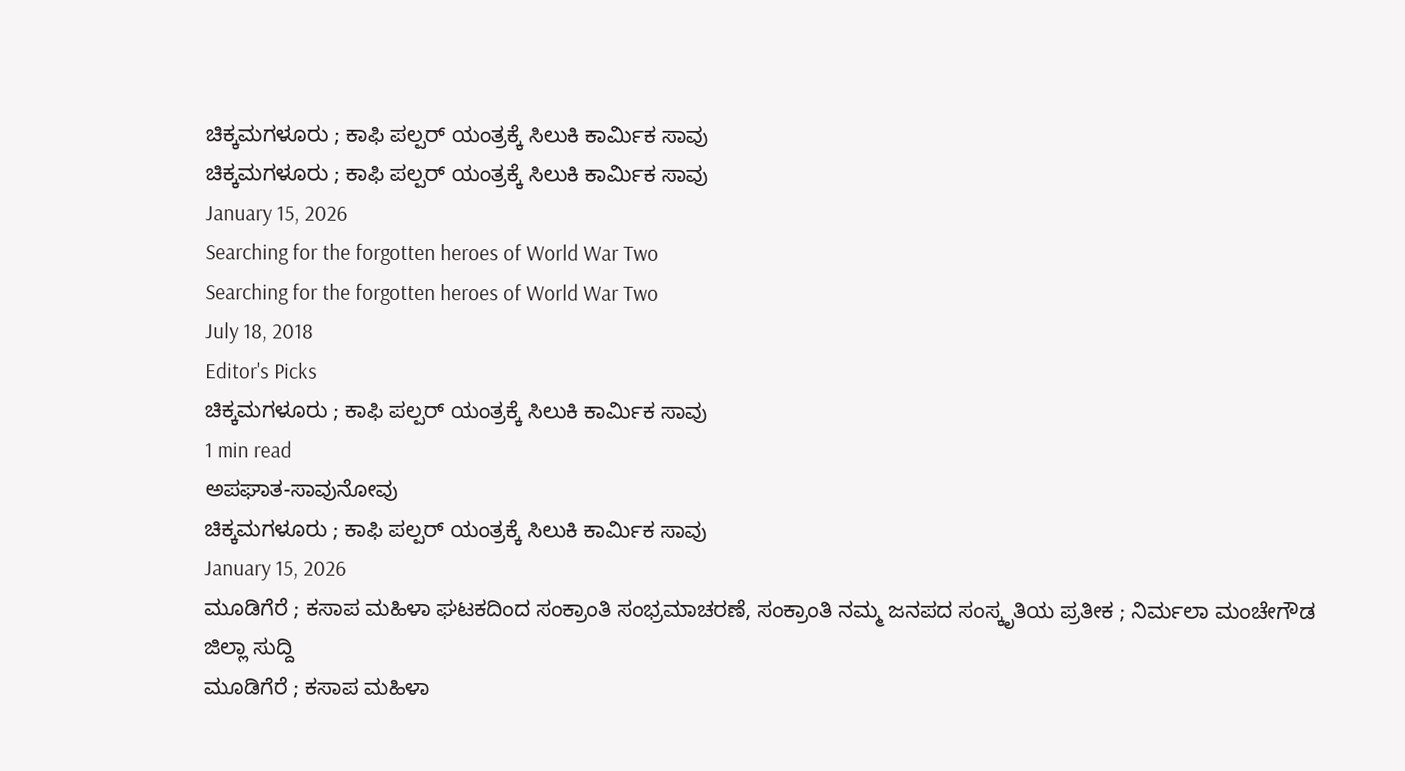ಚಿಕ್ಕಮಗಳೂರು ; ಕಾಫಿ ಪಲ್ಪರ್ ಯಂತ್ರಕ್ಕೆ ಸಿಲುಕಿ ಕಾರ್ಮಿಕ ಸಾವು
ಚಿಕ್ಕಮಗಳೂರು ; ಕಾಫಿ ಪಲ್ಪರ್ ಯಂತ್ರಕ್ಕೆ ಸಿಲುಕಿ ಕಾರ್ಮಿಕ ಸಾವು
January 15, 2026
Searching for the forgotten heroes of World War Two
Searching for the forgotten heroes of World War Two
July 18, 2018
Editor's Picks
ಚಿಕ್ಕಮಗಳೂರು ; ಕಾಫಿ ಪಲ್ಪರ್ ಯಂತ್ರಕ್ಕೆ ಸಿಲುಕಿ ಕಾರ್ಮಿಕ ಸಾವು
1 min read
ಅಪಘಾತ-ಸಾವುನೋವು
ಚಿಕ್ಕಮಗಳೂರು ; ಕಾಫಿ ಪಲ್ಪರ್ ಯಂತ್ರಕ್ಕೆ ಸಿಲುಕಿ ಕಾರ್ಮಿಕ ಸಾವು
January 15, 2026
ಮೂಡಿಗೆರೆ ; ಕಸಾಪ ಮಹಿಳಾ ಘಟಕದಿಂದ ಸಂಕ್ರಾಂತಿ ಸಂಭ್ರಮಾಚರಣೆ, ಸಂಕ್ರಾಂತಿ ನಮ್ಮ ಜನಪದ ಸಂಸ್ಕೃತಿಯ ಪ್ರತೀಕ ; ನಿರ್ಮಲಾ ಮಂಚೇಗೌಡ
ಜಿಲ್ಲಾ ಸುದ್ದಿ
ಮೂಡಿಗೆರೆ ; ಕಸಾಪ ಮಹಿಳಾ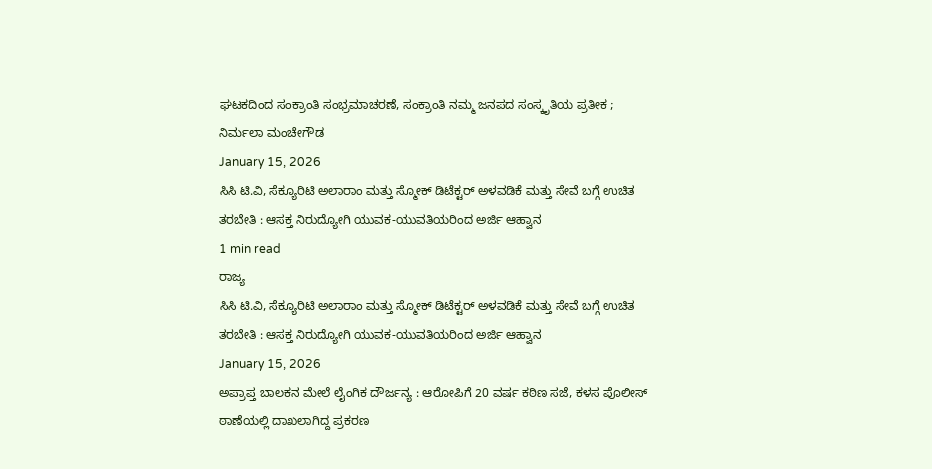ಘಟಕದಿಂದ ಸಂಕ್ರಾಂತಿ ಸಂಭ್ರಮಾಚರಣೆ, ಸಂಕ್ರಾಂತಿ ನಮ್ಮ ಜನಪದ ಸಂಸ್ಕೃತಿಯ ಪ್ರತೀಕ ; ನಿರ್ಮಲಾ ಮಂಚೇಗೌಡ
January 15, 2026
ಸಿಸಿ ಟಿ.ವಿ, ಸೆಕ್ಯೂರಿಟಿ ಅಲಾರಾಂ ಮತ್ತು ಸ್ಮೋಕ್ ಡಿಟೆಕ್ಟರ್ ಅಳವಡಿಕೆ ಮತ್ತು ಸೇವೆ ಬಗ್ಗೆ ಉಚಿತ ತರಬೇತಿ : ಆಸಕ್ತ ನಿರುದ್ಯೋಗಿ ಯುವಕ-ಯುವತಿಯರಿಂದ ಅರ್ಜಿ ಆಹ್ವಾನ
1 min read
ರಾಜ್ಯ
ಸಿಸಿ ಟಿ.ವಿ, ಸೆಕ್ಯೂರಿಟಿ ಅಲಾರಾಂ ಮತ್ತು ಸ್ಮೋಕ್ ಡಿಟೆಕ್ಟರ್ ಅಳವಡಿಕೆ ಮತ್ತು ಸೇವೆ ಬಗ್ಗೆ ಉಚಿತ ತರಬೇತಿ : ಆಸಕ್ತ ನಿರುದ್ಯೋಗಿ ಯುವಕ-ಯುವತಿಯರಿಂದ ಅರ್ಜಿ ಆಹ್ವಾನ
January 15, 2026
ಅಪ್ರಾಪ್ತ ಬಾಲಕನ ಮೇಲೆ ಲೈಂಗಿಕ ದೌರ್ಜನ್ಯ : ಆರೋಪಿಗೆ 20 ವರ್ಷ ಕಠಿಣ ಸಜೆ, ಕಳಸ ಪೊಲೀಸ್ ಠಾಣೆಯಲ್ಲಿ ದಾಖಲಾಗಿದ್ದ ಪ್ರಕರಣ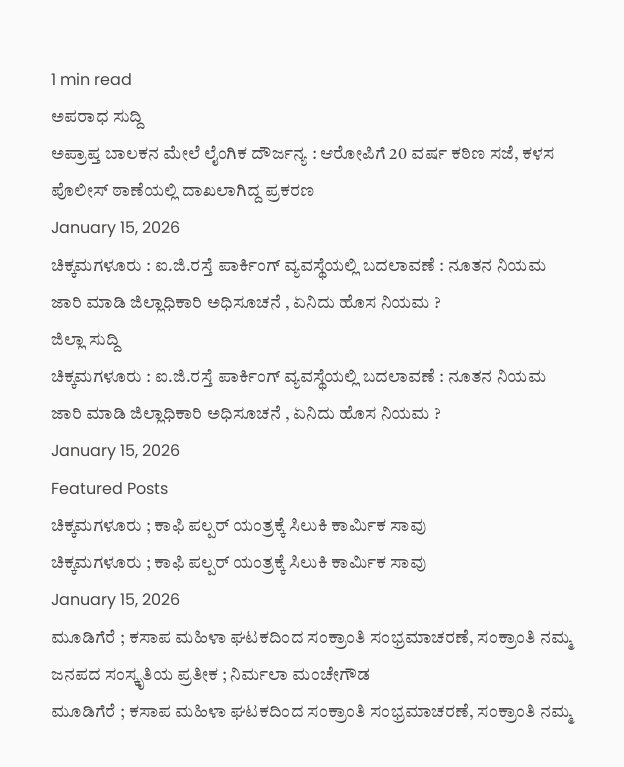1 min read
ಅಪರಾಧ ಸುದ್ದಿ
ಅಪ್ರಾಪ್ತ ಬಾಲಕನ ಮೇಲೆ ಲೈಂಗಿಕ ದೌರ್ಜನ್ಯ : ಆರೋಪಿಗೆ 20 ವರ್ಷ ಕಠಿಣ ಸಜೆ, ಕಳಸ ಪೊಲೀಸ್ ಠಾಣೆಯಲ್ಲಿ ದಾಖಲಾಗಿದ್ದ ಪ್ರಕರಣ
January 15, 2026
ಚಿಕ್ಕಮಗಳೂರು : ಐ.ಜಿ.ರಸ್ತೆ ಪಾರ್ಕಿಂಗ್ ವ್ಯವಸ್ಥೆಯಲ್ಲಿ ಬದಲಾವಣೆ : ನೂತನ ನಿಯಮ ಜಾರಿ ಮಾಡಿ ಜಿಲ್ಲಾಧಿಕಾರಿ ಅಧಿಸೂಚನೆ , ಏನಿದು ಹೊಸ ನಿಯಮ ?
ಜಿಲ್ಲಾ ಸುದ್ದಿ
ಚಿಕ್ಕಮಗಳೂರು : ಐ.ಜಿ.ರಸ್ತೆ ಪಾರ್ಕಿಂಗ್ ವ್ಯವಸ್ಥೆಯಲ್ಲಿ ಬದಲಾವಣೆ : ನೂತನ ನಿಯಮ ಜಾರಿ ಮಾಡಿ ಜಿಲ್ಲಾಧಿಕಾರಿ ಅಧಿಸೂಚನೆ , ಏನಿದು ಹೊಸ ನಿಯಮ ?
January 15, 2026
Featured Posts
ಚಿಕ್ಕಮಗಳೂರು ; ಕಾಫಿ ಪಲ್ಪರ್ ಯಂತ್ರಕ್ಕೆ ಸಿಲುಕಿ ಕಾರ್ಮಿಕ ಸಾವು
ಚಿಕ್ಕಮಗಳೂರು ; ಕಾಫಿ ಪಲ್ಪರ್ ಯಂತ್ರಕ್ಕೆ ಸಿಲುಕಿ ಕಾರ್ಮಿಕ ಸಾವು
January 15, 2026
ಮೂಡಿಗೆರೆ ; ಕಸಾಪ ಮಹಿಳಾ ಘಟಕದಿಂದ ಸಂಕ್ರಾಂತಿ ಸಂಭ್ರಮಾಚರಣೆ, ಸಂಕ್ರಾಂತಿ ನಮ್ಮ ಜನಪದ ಸಂಸ್ಕೃತಿಯ ಪ್ರತೀಕ ; ನಿರ್ಮಲಾ ಮಂಚೇಗೌಡ
ಮೂಡಿಗೆರೆ ; ಕಸಾಪ ಮಹಿಳಾ ಘಟಕದಿಂದ ಸಂಕ್ರಾಂತಿ ಸಂಭ್ರಮಾಚರಣೆ, ಸಂಕ್ರಾಂತಿ ನಮ್ಮ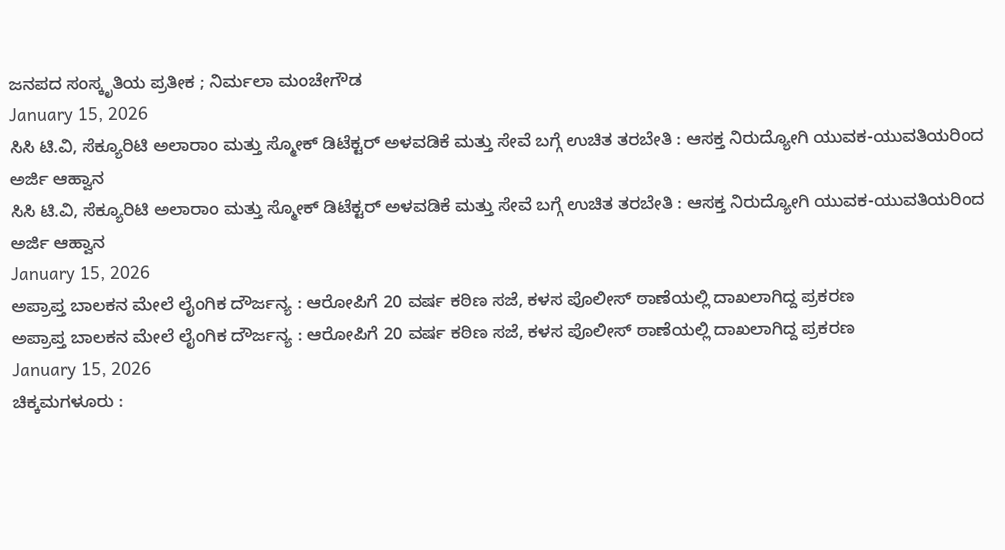ಜನಪದ ಸಂಸ್ಕೃತಿಯ ಪ್ರತೀಕ ; ನಿರ್ಮಲಾ ಮಂಚೇಗೌಡ
January 15, 2026
ಸಿಸಿ ಟಿ.ವಿ, ಸೆಕ್ಯೂರಿಟಿ ಅಲಾರಾಂ ಮತ್ತು ಸ್ಮೋಕ್ ಡಿಟೆಕ್ಟರ್ ಅಳವಡಿಕೆ ಮತ್ತು ಸೇವೆ ಬಗ್ಗೆ ಉಚಿತ ತರಬೇತಿ : ಆಸಕ್ತ ನಿರುದ್ಯೋಗಿ ಯುವಕ-ಯುವತಿಯರಿಂದ ಅರ್ಜಿ ಆಹ್ವಾನ
ಸಿಸಿ ಟಿ.ವಿ, ಸೆಕ್ಯೂರಿಟಿ ಅಲಾರಾಂ ಮತ್ತು ಸ್ಮೋಕ್ ಡಿಟೆಕ್ಟರ್ ಅಳವಡಿಕೆ ಮತ್ತು ಸೇವೆ ಬಗ್ಗೆ ಉಚಿತ ತರಬೇತಿ : ಆಸಕ್ತ ನಿರುದ್ಯೋಗಿ ಯುವಕ-ಯುವತಿಯರಿಂದ ಅರ್ಜಿ ಆಹ್ವಾನ
January 15, 2026
ಅಪ್ರಾಪ್ತ ಬಾಲಕನ ಮೇಲೆ ಲೈಂಗಿಕ ದೌರ್ಜನ್ಯ : ಆರೋಪಿಗೆ 20 ವರ್ಷ ಕಠಿಣ ಸಜೆ, ಕಳಸ ಪೊಲೀಸ್ ಠಾಣೆಯಲ್ಲಿ ದಾಖಲಾಗಿದ್ದ ಪ್ರಕರಣ
ಅಪ್ರಾಪ್ತ ಬಾಲಕನ ಮೇಲೆ ಲೈಂಗಿಕ ದೌರ್ಜನ್ಯ : ಆರೋಪಿಗೆ 20 ವರ್ಷ ಕಠಿಣ ಸಜೆ, ಕಳಸ ಪೊಲೀಸ್ ಠಾಣೆಯಲ್ಲಿ ದಾಖಲಾಗಿದ್ದ ಪ್ರಕರಣ
January 15, 2026
ಚಿಕ್ಕಮಗಳೂರು :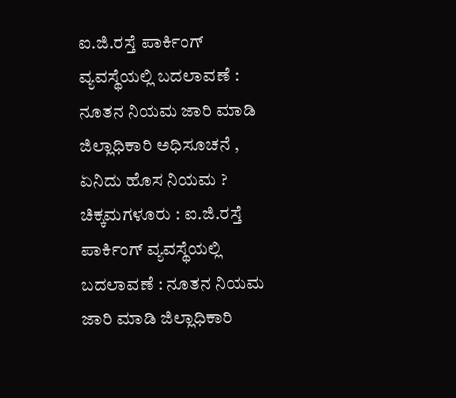ಐ.ಜಿ.ರಸ್ತೆ ಪಾರ್ಕಿಂಗ್ ವ್ಯವಸ್ಥೆಯಲ್ಲಿ ಬದಲಾವಣೆ : ನೂತನ ನಿಯಮ ಜಾರಿ ಮಾಡಿ ಜಿಲ್ಲಾಧಿಕಾರಿ ಅಧಿಸೂಚನೆ , ಏನಿದು ಹೊಸ ನಿಯಮ ?
ಚಿಕ್ಕಮಗಳೂರು : ಐ.ಜಿ.ರಸ್ತೆ ಪಾರ್ಕಿಂಗ್ ವ್ಯವಸ್ಥೆಯಲ್ಲಿ ಬದಲಾವಣೆ : ನೂತನ ನಿಯಮ ಜಾರಿ ಮಾಡಿ ಜಿಲ್ಲಾಧಿಕಾರಿ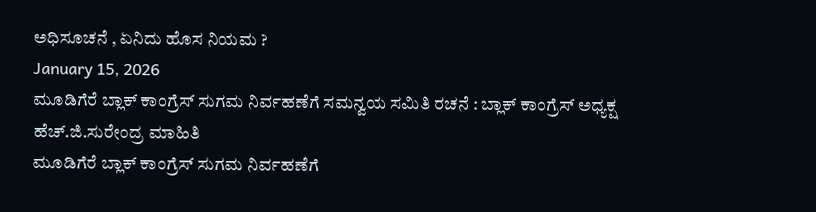ಅಧಿಸೂಚನೆ , ಏನಿದು ಹೊಸ ನಿಯಮ ?
January 15, 2026
ಮೂಡಿಗೆರೆ ಬ್ಲಾಕ್ ಕಾಂಗ್ರೆಸ್ ಸುಗಮ ನಿರ್ವಹಣೆಗೆ ಸಮನ್ವಯ ಸಮಿತಿ ರಚನೆ : ಬ್ಲಾಕ್ ಕಾಂಗ್ರೆಸ್ ಅಧ್ಯಕ್ಷ ಹೆಚ್.ಜಿ.ಸುರೇಂದ್ರ ಮಾಹಿತಿ
ಮೂಡಿಗೆರೆ ಬ್ಲಾಕ್ ಕಾಂಗ್ರೆಸ್ ಸುಗಮ ನಿರ್ವಹಣೆಗೆ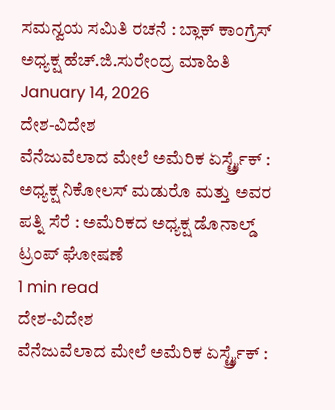ಸಮನ್ವಯ ಸಮಿತಿ ರಚನೆ : ಬ್ಲಾಕ್ ಕಾಂಗ್ರೆಸ್ ಅಧ್ಯಕ್ಷ ಹೆಚ್.ಜಿ.ಸುರೇಂದ್ರ ಮಾಹಿತಿ
January 14, 2026
ದೇಶ-ವಿದೇಶ
ವೆನೆಜುವೆಲಾದ ಮೇಲೆ ಅಮೆರಿಕ ಏರ್ಸ್ಟ್ರೈಕ್ : ಅಧ್ಯಕ್ಷ ನಿಕೋಲಸ್ ಮಡುರೊ ಮತ್ತು ಅವರ ಪತ್ನಿ ಸೆರೆ : ಅಮೆರಿಕದ ಅಧ್ಯಕ್ಷ ಡೊನಾಲ್ಡ್ ಟ್ರಂಪ್ ಘೋಷಣೆ
1 min read
ದೇಶ-ವಿದೇಶ
ವೆನೆಜುವೆಲಾದ ಮೇಲೆ ಅಮೆರಿಕ ಏರ್ಸ್ಟ್ರೈಕ್ :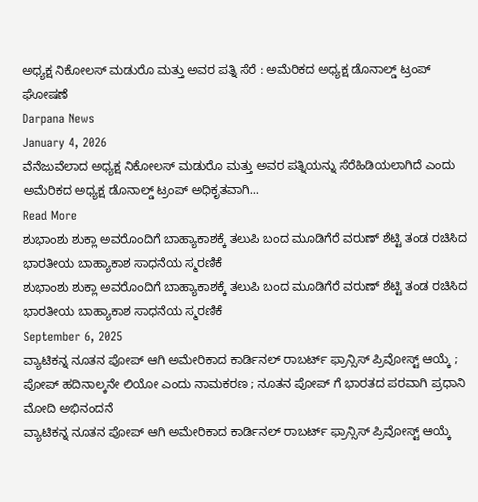ಅಧ್ಯಕ್ಷ ನಿಕೋಲಸ್ ಮಡುರೊ ಮತ್ತು ಅವರ ಪತ್ನಿ ಸೆರೆ : ಅಮೆರಿಕದ ಅಧ್ಯಕ್ಷ ಡೊನಾಲ್ಡ್ ಟ್ರಂಪ್ ಘೋಷಣೆ
Darpana News
January 4, 2026
ವೆನೆಜುವೆಲಾದ ಅಧ್ಯಕ್ಷ ನಿಕೋಲಸ್ ಮಡುರೊ ಮತ್ತು ಅವರ ಪತ್ನಿಯನ್ನು ಸೆರೆಹಿಡಿಯಲಾಗಿದೆ ಎಂದು ಅಮೆರಿಕದ ಅಧ್ಯಕ್ಷ ಡೊನಾಲ್ಡ್ ಟ್ರಂಪ್ ಅಧಿಕೃತವಾಗಿ...
Read More
ಶುಭಾಂಶು ಶುಕ್ಲಾ ಅವರೊಂದಿಗೆ ಬಾಹ್ಯಾಕಾಶಕ್ಕೆ ತಲುಪಿ ಬಂದ ಮೂಡಿಗೆರೆ ವರುಣ್ ಶೆಟ್ಟಿ ತಂಡ ರಚಿಸಿದ ಭಾರತೀಯ ಬಾಹ್ಯಾಕಾಶ ಸಾಧನೆಯ ಸ್ಮರಣಿಕೆ
ಶುಭಾಂಶು ಶುಕ್ಲಾ ಅವರೊಂದಿಗೆ ಬಾಹ್ಯಾಕಾಶಕ್ಕೆ ತಲುಪಿ ಬಂದ ಮೂಡಿಗೆರೆ ವರುಣ್ ಶೆಟ್ಟಿ ತಂಡ ರಚಿಸಿದ ಭಾರತೀಯ ಬಾಹ್ಯಾಕಾಶ ಸಾಧನೆಯ ಸ್ಮರಣಿಕೆ
September 6, 2025
ವ್ಯಾಟಿಕನ್ನ ನೂತನ ಪೋಪ್ ಆಗಿ ಅಮೇರಿಕಾದ ಕಾರ್ಡಿನಲ್ ರಾಬರ್ಟ್ ಫ್ರಾನ್ಸಿಸ್ ಪ್ರಿವೋಸ್ಟ್ ಆಯ್ಕೆ ; ಪೋಪ್ ಹದಿನಾಲ್ಕನೇ ಲಿಯೋ ಎಂದು ನಾಮಕರಣ ; ನೂತನ ಪೋಪ್ ಗೆ ಭಾರತದ ಪರವಾಗಿ ಪ್ರಧಾನಿ ಮೋದಿ ಅಭಿನಂದನೆ
ವ್ಯಾಟಿಕನ್ನ ನೂತನ ಪೋಪ್ ಆಗಿ ಅಮೇರಿಕಾದ ಕಾರ್ಡಿನಲ್ ರಾಬರ್ಟ್ ಫ್ರಾನ್ಸಿಸ್ ಪ್ರಿವೋಸ್ಟ್ ಆಯ್ಕೆ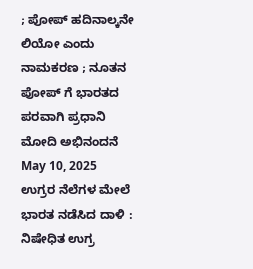; ಪೋಪ್ ಹದಿನಾಲ್ಕನೇ ಲಿಯೋ ಎಂದು ನಾಮಕರಣ ; ನೂತನ ಪೋಪ್ ಗೆ ಭಾರತದ ಪರವಾಗಿ ಪ್ರಧಾನಿ ಮೋದಿ ಅಭಿನಂದನೆ
May 10, 2025
ಉಗ್ರರ ನೆಲೆಗಳ ಮೇಲೆ ಭಾರತ ನಡೆಸಿದ ದಾಳಿ : ನಿಷೇಧಿತ ಉಗ್ರ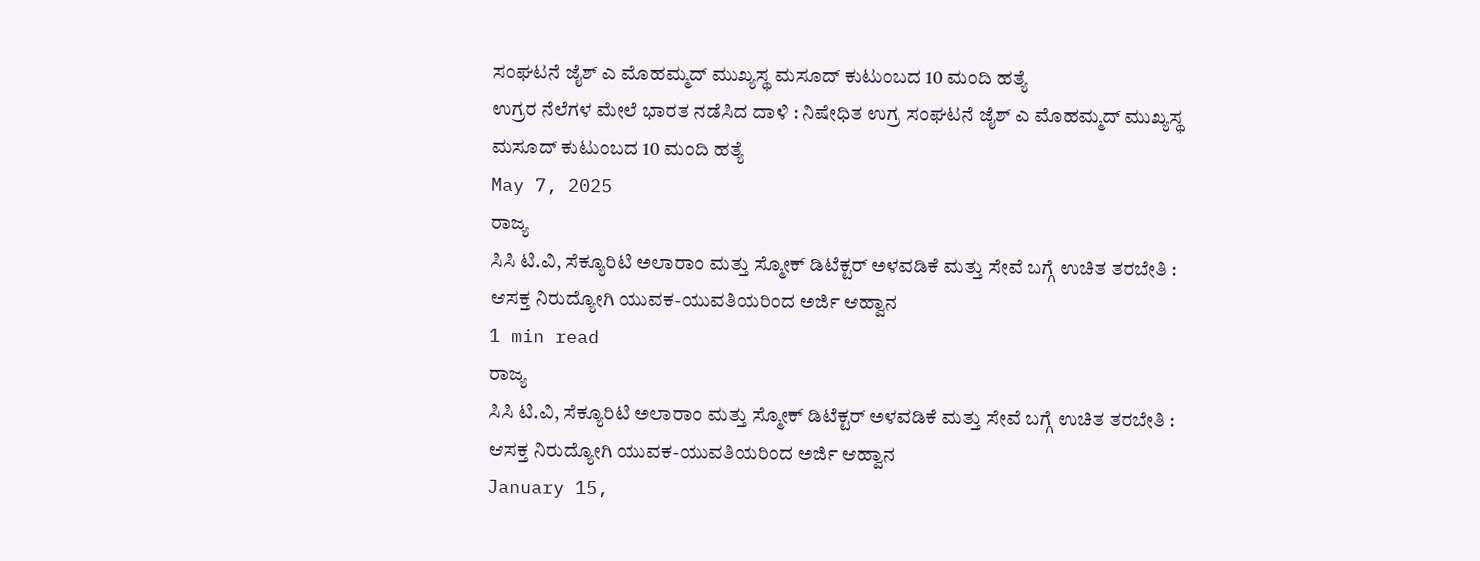ಸಂಘಟನೆ ಜೈಶ್ ಎ ಮೊಹಮ್ಮದ್ ಮುಖ್ಯಸ್ಥ ಮಸೂದ್ ಕುಟುಂಬದ 10 ಮಂದಿ ಹತ್ಯೆ
ಉಗ್ರರ ನೆಲೆಗಳ ಮೇಲೆ ಭಾರತ ನಡೆಸಿದ ದಾಳಿ : ನಿಷೇಧಿತ ಉಗ್ರ ಸಂಘಟನೆ ಜೈಶ್ ಎ ಮೊಹಮ್ಮದ್ ಮುಖ್ಯಸ್ಥ ಮಸೂದ್ ಕುಟುಂಬದ 10 ಮಂದಿ ಹತ್ಯೆ
May 7, 2025
ರಾಜ್ಯ
ಸಿಸಿ ಟಿ.ವಿ, ಸೆಕ್ಯೂರಿಟಿ ಅಲಾರಾಂ ಮತ್ತು ಸ್ಮೋಕ್ ಡಿಟೆಕ್ಟರ್ ಅಳವಡಿಕೆ ಮತ್ತು ಸೇವೆ ಬಗ್ಗೆ ಉಚಿತ ತರಬೇತಿ : ಆಸಕ್ತ ನಿರುದ್ಯೋಗಿ ಯುವಕ-ಯುವತಿಯರಿಂದ ಅರ್ಜಿ ಆಹ್ವಾನ
1 min read
ರಾಜ್ಯ
ಸಿಸಿ ಟಿ.ವಿ, ಸೆಕ್ಯೂರಿಟಿ ಅಲಾರಾಂ ಮತ್ತು ಸ್ಮೋಕ್ ಡಿಟೆಕ್ಟರ್ ಅಳವಡಿಕೆ ಮತ್ತು ಸೇವೆ ಬಗ್ಗೆ ಉಚಿತ ತರಬೇತಿ : ಆಸಕ್ತ ನಿರುದ್ಯೋಗಿ ಯುವಕ-ಯುವತಿಯರಿಂದ ಅರ್ಜಿ ಆಹ್ವಾನ
January 15,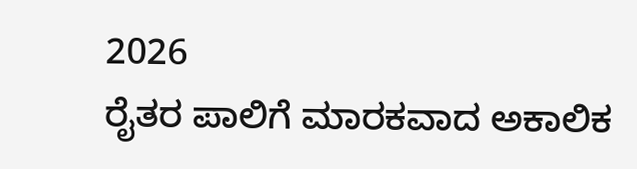2026
ರೈತರ ಪಾಲಿಗೆ ಮಾರಕವಾದ ಅಕಾಲಿಕ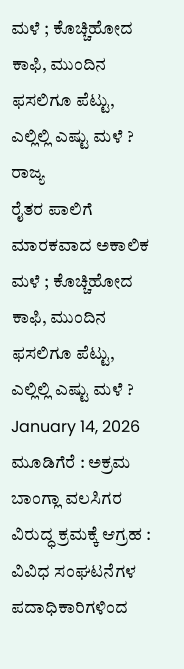ಮಳೆ ; ಕೊಚ್ಚಿಹೋದ ಕಾಫಿ, ಮುಂದಿನ ಫಸಲಿಗೂ ಪೆಟ್ಟು, ಎಲ್ಲಿಲ್ಲಿ ಎಷ್ಟು ಮಳೆ ?
ರಾಜ್ಯ
ರೈತರ ಪಾಲಿಗೆ ಮಾರಕವಾದ ಅಕಾಲಿಕ ಮಳೆ ; ಕೊಚ್ಚಿಹೋದ ಕಾಫಿ, ಮುಂದಿನ ಫಸಲಿಗೂ ಪೆಟ್ಟು, ಎಲ್ಲಿಲ್ಲಿ ಎಷ್ಟು ಮಳೆ ?
January 14, 2026
ಮೂಡಿಗೆರೆ : ಅಕ್ರಮ ಬಾಂಗ್ಲಾ ವಲಸಿಗರ ವಿರುದ್ಧ ಕ್ರಮಕ್ಕೆ ಆಗ್ರಹ : ವಿವಿಧ ಸಂಘಟನೆಗಳ ಪದಾಧಿಕಾರಿಗಳಿಂದ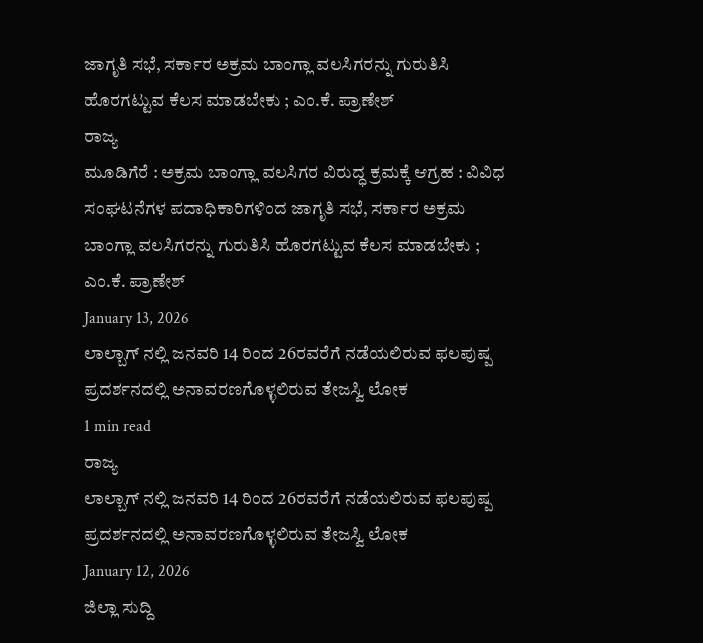ಜಾಗೃತಿ ಸಭೆ, ಸರ್ಕಾರ ಅಕ್ರಮ ಬಾಂಗ್ಲಾ ವಲಸಿಗರನ್ನು ಗುರುತಿಸಿ ಹೊರಗಟ್ಟುವ ಕೆಲಸ ಮಾಡಬೇಕು ; ಎಂ.ಕೆ. ಪ್ರಾಣೇಶ್
ರಾಜ್ಯ
ಮೂಡಿಗೆರೆ : ಅಕ್ರಮ ಬಾಂಗ್ಲಾ ವಲಸಿಗರ ವಿರುದ್ಧ ಕ್ರಮಕ್ಕೆ ಆಗ್ರಹ : ವಿವಿಧ ಸಂಘಟನೆಗಳ ಪದಾಧಿಕಾರಿಗಳಿಂದ ಜಾಗೃತಿ ಸಭೆ, ಸರ್ಕಾರ ಅಕ್ರಮ ಬಾಂಗ್ಲಾ ವಲಸಿಗರನ್ನು ಗುರುತಿಸಿ ಹೊರಗಟ್ಟುವ ಕೆಲಸ ಮಾಡಬೇಕು ; ಎಂ.ಕೆ. ಪ್ರಾಣೇಶ್
January 13, 2026
ಲಾಲ್ಬಾಗ್ ನಲ್ಲಿ ಜನವರಿ 14 ರಿಂದ 26ರವರೆಗೆ ನಡೆಯಲಿರುವ ಫಲಪುಷ್ಪ ಪ್ರದರ್ಶನದಲ್ಲಿ ಅನಾವರಣಗೊಳ್ಳಲಿರುವ ತೇಜಸ್ವಿ ಲೋಕ
1 min read
ರಾಜ್ಯ
ಲಾಲ್ಬಾಗ್ ನಲ್ಲಿ ಜನವರಿ 14 ರಿಂದ 26ರವರೆಗೆ ನಡೆಯಲಿರುವ ಫಲಪುಷ್ಪ ಪ್ರದರ್ಶನದಲ್ಲಿ ಅನಾವರಣಗೊಳ್ಳಲಿರುವ ತೇಜಸ್ವಿ ಲೋಕ
January 12, 2026
ಜಿಲ್ಲಾ ಸುದ್ದಿ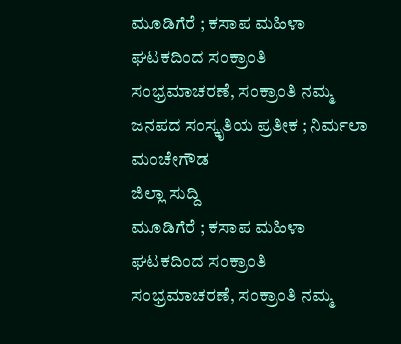ಮೂಡಿಗೆರೆ ; ಕಸಾಪ ಮಹಿಳಾ ಘಟಕದಿಂದ ಸಂಕ್ರಾಂತಿ ಸಂಭ್ರಮಾಚರಣೆ, ಸಂಕ್ರಾಂತಿ ನಮ್ಮ ಜನಪದ ಸಂಸ್ಕೃತಿಯ ಪ್ರತೀಕ ; ನಿರ್ಮಲಾ ಮಂಚೇಗೌಡ
ಜಿಲ್ಲಾ ಸುದ್ದಿ
ಮೂಡಿಗೆರೆ ; ಕಸಾಪ ಮಹಿಳಾ ಘಟಕದಿಂದ ಸಂಕ್ರಾಂತಿ ಸಂಭ್ರಮಾಚರಣೆ, ಸಂಕ್ರಾಂತಿ ನಮ್ಮ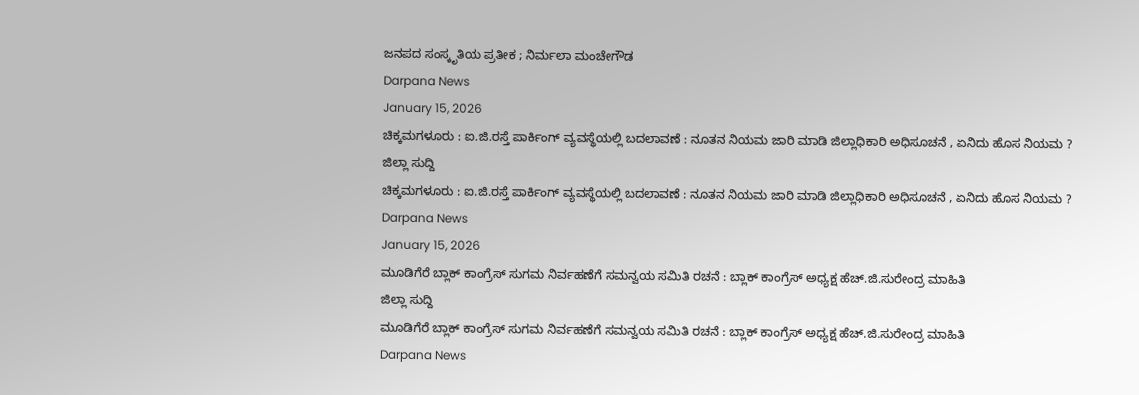ಜನಪದ ಸಂಸ್ಕೃತಿಯ ಪ್ರತೀಕ ; ನಿರ್ಮಲಾ ಮಂಚೇಗೌಡ
Darpana News
January 15, 2026
ಚಿಕ್ಕಮಗಳೂರು : ಐ.ಜಿ.ರಸ್ತೆ ಪಾರ್ಕಿಂಗ್ ವ್ಯವಸ್ಥೆಯಲ್ಲಿ ಬದಲಾವಣೆ : ನೂತನ ನಿಯಮ ಜಾರಿ ಮಾಡಿ ಜಿಲ್ಲಾಧಿಕಾರಿ ಅಧಿಸೂಚನೆ , ಏನಿದು ಹೊಸ ನಿಯಮ ?
ಜಿಲ್ಲಾ ಸುದ್ದಿ
ಚಿಕ್ಕಮಗಳೂರು : ಐ.ಜಿ.ರಸ್ತೆ ಪಾರ್ಕಿಂಗ್ ವ್ಯವಸ್ಥೆಯಲ್ಲಿ ಬದಲಾವಣೆ : ನೂತನ ನಿಯಮ ಜಾರಿ ಮಾಡಿ ಜಿಲ್ಲಾಧಿಕಾರಿ ಅಧಿಸೂಚನೆ , ಏನಿದು ಹೊಸ ನಿಯಮ ?
Darpana News
January 15, 2026
ಮೂಡಿಗೆರೆ ಬ್ಲಾಕ್ ಕಾಂಗ್ರೆಸ್ ಸುಗಮ ನಿರ್ವಹಣೆಗೆ ಸಮನ್ವಯ ಸಮಿತಿ ರಚನೆ : ಬ್ಲಾಕ್ ಕಾಂಗ್ರೆಸ್ ಅಧ್ಯಕ್ಷ ಹೆಚ್.ಜಿ.ಸುರೇಂದ್ರ ಮಾಹಿತಿ
ಜಿಲ್ಲಾ ಸುದ್ದಿ
ಮೂಡಿಗೆರೆ ಬ್ಲಾಕ್ ಕಾಂಗ್ರೆಸ್ ಸುಗಮ ನಿರ್ವಹಣೆಗೆ ಸಮನ್ವಯ ಸಮಿತಿ ರಚನೆ : ಬ್ಲಾಕ್ ಕಾಂಗ್ರೆಸ್ ಅಧ್ಯಕ್ಷ ಹೆಚ್.ಜಿ.ಸುರೇಂದ್ರ ಮಾಹಿತಿ
Darpana News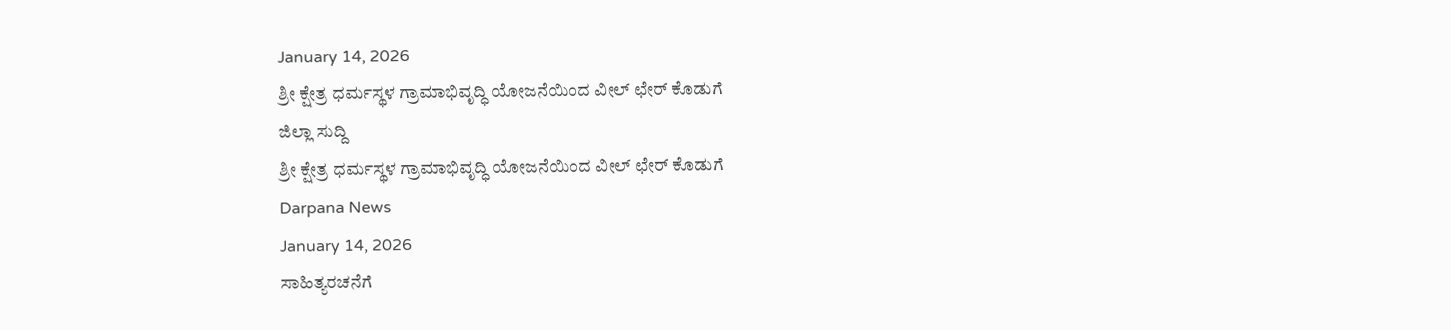January 14, 2026
ಶ್ರೀ ಕ್ಷೇತ್ರ ಧರ್ಮಸ್ಥಳ ಗ್ರಾಮಾಭಿವೃದ್ಧಿ ಯೋಜನೆಯಿಂದ ವೀಲ್ ಛೇರ್ ಕೊಡುಗೆ
ಜಿಲ್ಲಾ ಸುದ್ದಿ
ಶ್ರೀ ಕ್ಷೇತ್ರ ಧರ್ಮಸ್ಥಳ ಗ್ರಾಮಾಭಿವೃದ್ಧಿ ಯೋಜನೆಯಿಂದ ವೀಲ್ ಛೇರ್ ಕೊಡುಗೆ
Darpana News
January 14, 2026
ಸಾಹಿತ್ಯರಚನೆಗೆ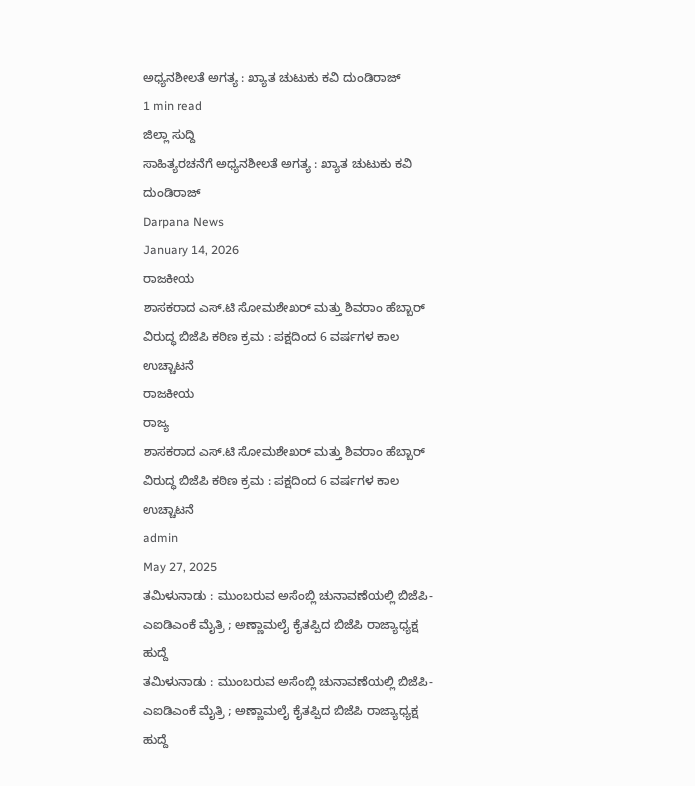ಅಧ್ಯನಶೀಲತೆ ಅಗತ್ಯ : ಖ್ಯಾತ ಚುಟುಕು ಕವಿ ದುಂಡಿರಾಜ್
1 min read
ಜಿಲ್ಲಾ ಸುದ್ದಿ
ಸಾಹಿತ್ಯರಚನೆಗೆ ಅಧ್ಯನಶೀಲತೆ ಅಗತ್ಯ : ಖ್ಯಾತ ಚುಟುಕು ಕವಿ ದುಂಡಿರಾಜ್
Darpana News
January 14, 2026
ರಾಜಕೀಯ
ಶಾಸಕರಾದ ಎಸ್.ಟಿ ಸೋಮಶೇಖರ್ ಮತ್ತು ಶಿವರಾಂ ಹೆಬ್ಬಾರ್ ವಿರುದ್ಧ ಬಿಜೆಪಿ ಕಠಿಣ ಕ್ರಮ : ಪಕ್ಷದಿಂದ 6 ವರ್ಷಗಳ ಕಾಲ ಉಚ್ಚಾಟನೆ
ರಾಜಕೀಯ
ರಾಜ್ಯ
ಶಾಸಕರಾದ ಎಸ್.ಟಿ ಸೋಮಶೇಖರ್ ಮತ್ತು ಶಿವರಾಂ ಹೆಬ್ಬಾರ್ ವಿರುದ್ಧ ಬಿಜೆಪಿ ಕಠಿಣ ಕ್ರಮ : ಪಕ್ಷದಿಂದ 6 ವರ್ಷಗಳ ಕಾಲ ಉಚ್ಚಾಟನೆ
admin
May 27, 2025
ತಮಿಳುನಾಡು : ಮುಂಬರುವ ಅಸೆಂಬ್ಲಿ ಚುನಾವಣೆಯಲ್ಲಿ ಬಿಜೆಪಿ-ಎಐಡಿಎಂಕೆ ಮೈತ್ರಿ ; ಅಣ್ಣಾಮಲೈ ಕೈತಪ್ಪಿದ ಬಿಜೆಪಿ ರಾಜ್ಯಾಧ್ಯಕ್ಷ ಹುದ್ದೆ
ತಮಿಳುನಾಡು : ಮುಂಬರುವ ಅಸೆಂಬ್ಲಿ ಚುನಾವಣೆಯಲ್ಲಿ ಬಿಜೆಪಿ-ಎಐಡಿಎಂಕೆ ಮೈತ್ರಿ ; ಅಣ್ಣಾಮಲೈ ಕೈತಪ್ಪಿದ ಬಿಜೆಪಿ ರಾಜ್ಯಾಧ್ಯಕ್ಷ ಹುದ್ದೆ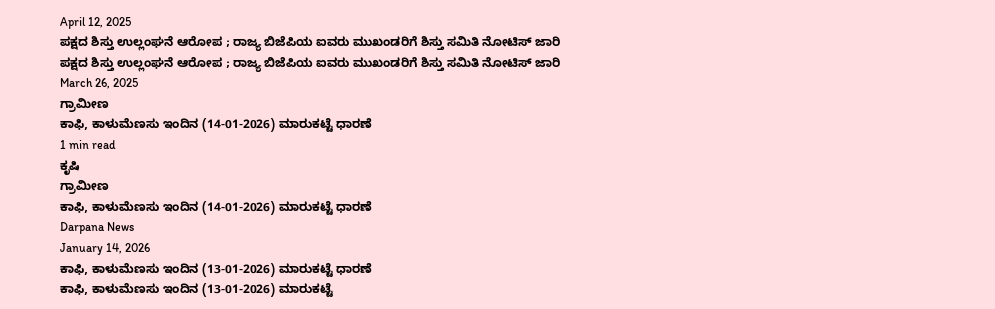April 12, 2025
ಪಕ್ಷದ ಶಿಸ್ತು ಉಲ್ಲಂಘನೆ ಆರೋಪ ; ರಾಜ್ಯ ಬಿಜೆಪಿಯ ಐವರು ಮುಖಂಡರಿಗೆ ಶಿಸ್ತು ಸಮಿತಿ ನೋಟಿಸ್ ಜಾರಿ
ಪಕ್ಷದ ಶಿಸ್ತು ಉಲ್ಲಂಘನೆ ಆರೋಪ ; ರಾಜ್ಯ ಬಿಜೆಪಿಯ ಐವರು ಮುಖಂಡರಿಗೆ ಶಿಸ್ತು ಸಮಿತಿ ನೋಟಿಸ್ ಜಾರಿ
March 26, 2025
ಗ್ರಾಮೀಣ
ಕಾಫಿ, ಕಾಳುಮೆಣಸು ಇಂದಿನ (14-01-2026) ಮಾರುಕಟ್ಟೆ ಧಾರಣೆ
1 min read
ಕೃಷಿ
ಗ್ರಾಮೀಣ
ಕಾಫಿ, ಕಾಳುಮೆಣಸು ಇಂದಿನ (14-01-2026) ಮಾರುಕಟ್ಟೆ ಧಾರಣೆ
Darpana News
January 14, 2026
ಕಾಫಿ, ಕಾಳುಮೆಣಸು ಇಂದಿನ (13-01-2026) ಮಾರುಕಟ್ಟೆ ಧಾರಣೆ
ಕಾಫಿ, ಕಾಳುಮೆಣಸು ಇಂದಿನ (13-01-2026) ಮಾರುಕಟ್ಟೆ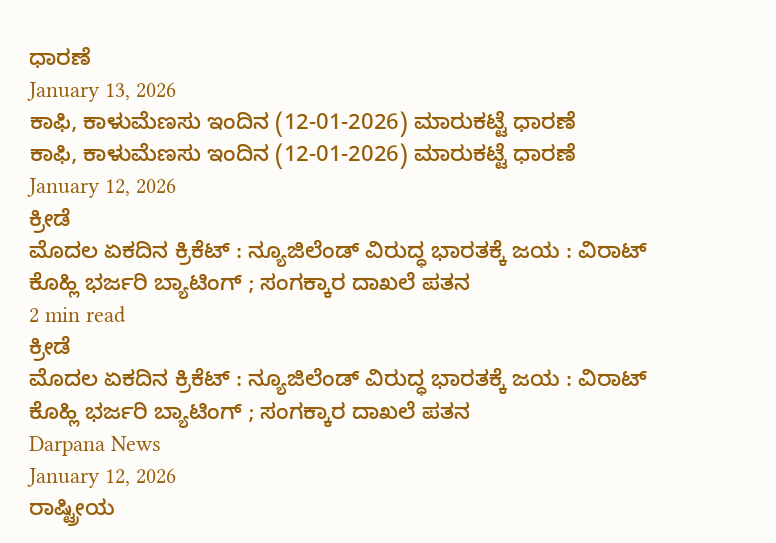ಧಾರಣೆ
January 13, 2026
ಕಾಫಿ, ಕಾಳುಮೆಣಸು ಇಂದಿನ (12-01-2026) ಮಾರುಕಟ್ಟೆ ಧಾರಣೆ
ಕಾಫಿ, ಕಾಳುಮೆಣಸು ಇಂದಿನ (12-01-2026) ಮಾರುಕಟ್ಟೆ ಧಾರಣೆ
January 12, 2026
ಕ್ರೀಡೆ
ಮೊದಲ ಏಕದಿನ ಕ್ರಿಕೆಟ್ : ನ್ಯೂಜಿಲೆಂಡ್ ವಿರುದ್ಧ ಭಾರತಕ್ಕೆ ಜಯ : ವಿರಾಟ್ ಕೊಹ್ಲಿ ಭರ್ಜರಿ ಬ್ಯಾಟಿಂಗ್ ; ಸಂಗಕ್ಕಾರ ದಾಖಲೆ ಪತನ
2 min read
ಕ್ರೀಡೆ
ಮೊದಲ ಏಕದಿನ ಕ್ರಿಕೆಟ್ : ನ್ಯೂಜಿಲೆಂಡ್ ವಿರುದ್ಧ ಭಾರತಕ್ಕೆ ಜಯ : ವಿರಾಟ್ ಕೊಹ್ಲಿ ಭರ್ಜರಿ ಬ್ಯಾಟಿಂಗ್ ; ಸಂಗಕ್ಕಾರ ದಾಖಲೆ ಪತನ
Darpana News
January 12, 2026
ರಾಷ್ಟ್ರೀಯ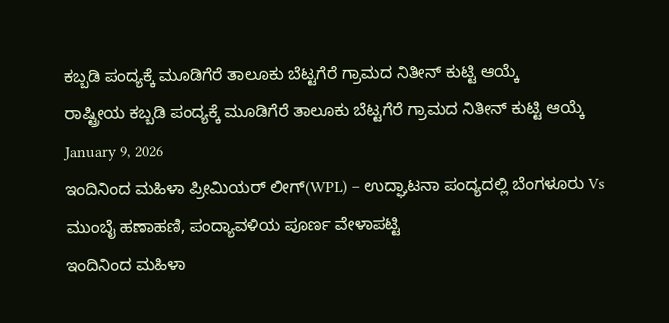ಕಬ್ಬಡಿ ಪಂದ್ಯಕ್ಕೆ ಮೂಡಿಗೆರೆ ತಾಲೂಕು ಬೆಟ್ಟಗೆರೆ ಗ್ರಾಮದ ನಿತೀನ್ ಕುಟ್ಟಿ ಆಯ್ಕೆ
ರಾಷ್ಟ್ರೀಯ ಕಬ್ಬಡಿ ಪಂದ್ಯಕ್ಕೆ ಮೂಡಿಗೆರೆ ತಾಲೂಕು ಬೆಟ್ಟಗೆರೆ ಗ್ರಾಮದ ನಿತೀನ್ ಕುಟ್ಟಿ ಆಯ್ಕೆ
January 9, 2026
ಇಂದಿನಿಂದ ಮಹಿಳಾ ಪ್ರೀಮಿಯರ್ ಲೀಗ್(WPL) – ಉದ್ಘಾಟನಾ ಪಂದ್ಯದಲ್ಲಿ ಬೆಂಗಳೂರು Vs ಮುಂಬೈ ಹಣಾಹಣಿ, ಪಂದ್ಯಾವಳಿಯ ಪೂರ್ಣ ವೇಳಾಪಟ್ಟಿ
ಇಂದಿನಿಂದ ಮಹಿಳಾ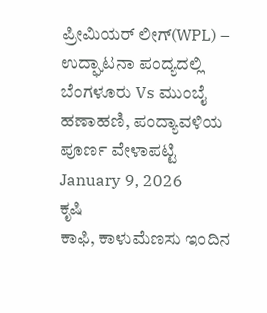ಪ್ರೀಮಿಯರ್ ಲೀಗ್(WPL) – ಉದ್ಘಾಟನಾ ಪಂದ್ಯದಲ್ಲಿ ಬೆಂಗಳೂರು Vs ಮುಂಬೈ ಹಣಾಹಣಿ, ಪಂದ್ಯಾವಳಿಯ ಪೂರ್ಣ ವೇಳಾಪಟ್ಟಿ
January 9, 2026
ಕೃಷಿ
ಕಾಫಿ, ಕಾಳುಮೆಣಸು ಇಂದಿನ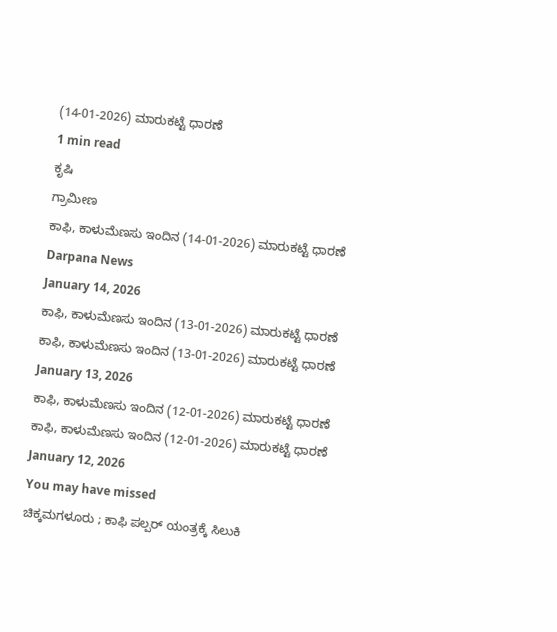(14-01-2026) ಮಾರುಕಟ್ಟೆ ಧಾರಣೆ
1 min read
ಕೃಷಿ
ಗ್ರಾಮೀಣ
ಕಾಫಿ, ಕಾಳುಮೆಣಸು ಇಂದಿನ (14-01-2026) ಮಾರುಕಟ್ಟೆ ಧಾರಣೆ
Darpana News
January 14, 2026
ಕಾಫಿ, ಕಾಳುಮೆಣಸು ಇಂದಿನ (13-01-2026) ಮಾರುಕಟ್ಟೆ ಧಾರಣೆ
ಕಾಫಿ, ಕಾಳುಮೆಣಸು ಇಂದಿನ (13-01-2026) ಮಾರುಕಟ್ಟೆ ಧಾರಣೆ
January 13, 2026
ಕಾಫಿ, ಕಾಳುಮೆಣಸು ಇಂದಿನ (12-01-2026) ಮಾರುಕಟ್ಟೆ ಧಾರಣೆ
ಕಾಫಿ, ಕಾಳುಮೆಣಸು ಇಂದಿನ (12-01-2026) ಮಾರುಕಟ್ಟೆ ಧಾರಣೆ
January 12, 2026
You may have missed
ಚಿಕ್ಕಮಗಳೂರು ; ಕಾಫಿ ಪಲ್ಪರ್ ಯಂತ್ರಕ್ಕೆ ಸಿಲುಕಿ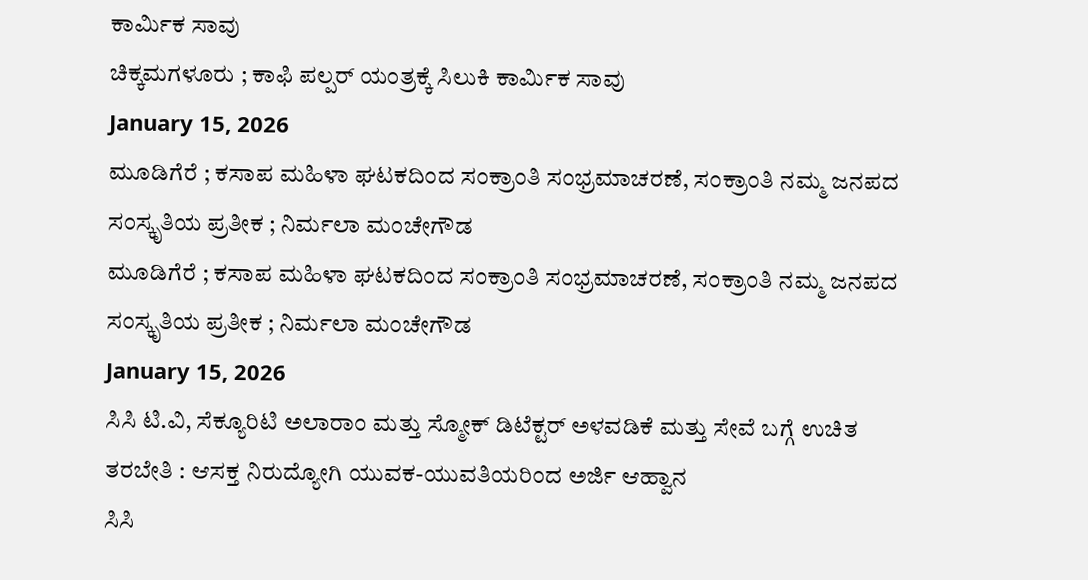ಕಾರ್ಮಿಕ ಸಾವು
ಚಿಕ್ಕಮಗಳೂರು ; ಕಾಫಿ ಪಲ್ಪರ್ ಯಂತ್ರಕ್ಕೆ ಸಿಲುಕಿ ಕಾರ್ಮಿಕ ಸಾವು
January 15, 2026
ಮೂಡಿಗೆರೆ ; ಕಸಾಪ ಮಹಿಳಾ ಘಟಕದಿಂದ ಸಂಕ್ರಾಂತಿ ಸಂಭ್ರಮಾಚರಣೆ, ಸಂಕ್ರಾಂತಿ ನಮ್ಮ ಜನಪದ ಸಂಸ್ಕೃತಿಯ ಪ್ರತೀಕ ; ನಿರ್ಮಲಾ ಮಂಚೇಗೌಡ
ಮೂಡಿಗೆರೆ ; ಕಸಾಪ ಮಹಿಳಾ ಘಟಕದಿಂದ ಸಂಕ್ರಾಂತಿ ಸಂಭ್ರಮಾಚರಣೆ, ಸಂಕ್ರಾಂತಿ ನಮ್ಮ ಜನಪದ ಸಂಸ್ಕೃತಿಯ ಪ್ರತೀಕ ; ನಿರ್ಮಲಾ ಮಂಚೇಗೌಡ
January 15, 2026
ಸಿಸಿ ಟಿ.ವಿ, ಸೆಕ್ಯೂರಿಟಿ ಅಲಾರಾಂ ಮತ್ತು ಸ್ಮೋಕ್ ಡಿಟೆಕ್ಟರ್ ಅಳವಡಿಕೆ ಮತ್ತು ಸೇವೆ ಬಗ್ಗೆ ಉಚಿತ ತರಬೇತಿ : ಆಸಕ್ತ ನಿರುದ್ಯೋಗಿ ಯುವಕ-ಯುವತಿಯರಿಂದ ಅರ್ಜಿ ಆಹ್ವಾನ
ಸಿಸಿ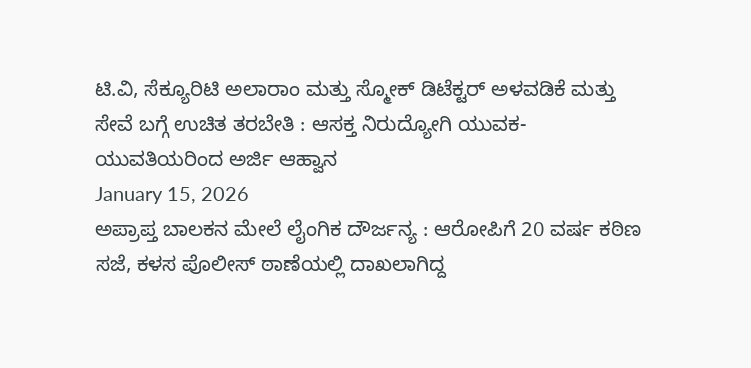ಟಿ.ವಿ, ಸೆಕ್ಯೂರಿಟಿ ಅಲಾರಾಂ ಮತ್ತು ಸ್ಮೋಕ್ ಡಿಟೆಕ್ಟರ್ ಅಳವಡಿಕೆ ಮತ್ತು ಸೇವೆ ಬಗ್ಗೆ ಉಚಿತ ತರಬೇತಿ : ಆಸಕ್ತ ನಿರುದ್ಯೋಗಿ ಯುವಕ-ಯುವತಿಯರಿಂದ ಅರ್ಜಿ ಆಹ್ವಾನ
January 15, 2026
ಅಪ್ರಾಪ್ತ ಬಾಲಕನ ಮೇಲೆ ಲೈಂಗಿಕ ದೌರ್ಜನ್ಯ : ಆರೋಪಿಗೆ 20 ವರ್ಷ ಕಠಿಣ ಸಜೆ, ಕಳಸ ಪೊಲೀಸ್ ಠಾಣೆಯಲ್ಲಿ ದಾಖಲಾಗಿದ್ದ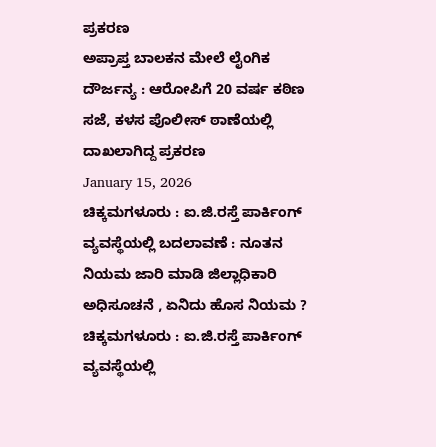ಪ್ರಕರಣ
ಅಪ್ರಾಪ್ತ ಬಾಲಕನ ಮೇಲೆ ಲೈಂಗಿಕ ದೌರ್ಜನ್ಯ : ಆರೋಪಿಗೆ 20 ವರ್ಷ ಕಠಿಣ ಸಜೆ, ಕಳಸ ಪೊಲೀಸ್ ಠಾಣೆಯಲ್ಲಿ ದಾಖಲಾಗಿದ್ದ ಪ್ರಕರಣ
January 15, 2026
ಚಿಕ್ಕಮಗಳೂರು : ಐ.ಜಿ.ರಸ್ತೆ ಪಾರ್ಕಿಂಗ್ ವ್ಯವಸ್ಥೆಯಲ್ಲಿ ಬದಲಾವಣೆ : ನೂತನ ನಿಯಮ ಜಾರಿ ಮಾಡಿ ಜಿಲ್ಲಾಧಿಕಾರಿ ಅಧಿಸೂಚನೆ , ಏನಿದು ಹೊಸ ನಿಯಮ ?
ಚಿಕ್ಕಮಗಳೂರು : ಐ.ಜಿ.ರಸ್ತೆ ಪಾರ್ಕಿಂಗ್ ವ್ಯವಸ್ಥೆಯಲ್ಲಿ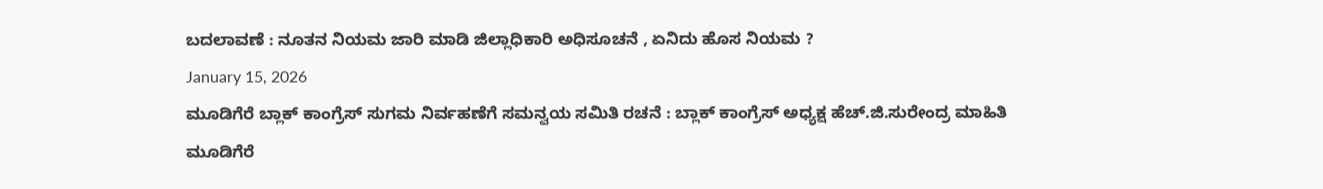ಬದಲಾವಣೆ : ನೂತನ ನಿಯಮ ಜಾರಿ ಮಾಡಿ ಜಿಲ್ಲಾಧಿಕಾರಿ ಅಧಿಸೂಚನೆ , ಏನಿದು ಹೊಸ ನಿಯಮ ?
January 15, 2026
ಮೂಡಿಗೆರೆ ಬ್ಲಾಕ್ ಕಾಂಗ್ರೆಸ್ ಸುಗಮ ನಿರ್ವಹಣೆಗೆ ಸಮನ್ವಯ ಸಮಿತಿ ರಚನೆ : ಬ್ಲಾಕ್ ಕಾಂಗ್ರೆಸ್ ಅಧ್ಯಕ್ಷ ಹೆಚ್.ಜಿ.ಸುರೇಂದ್ರ ಮಾಹಿತಿ
ಮೂಡಿಗೆರೆ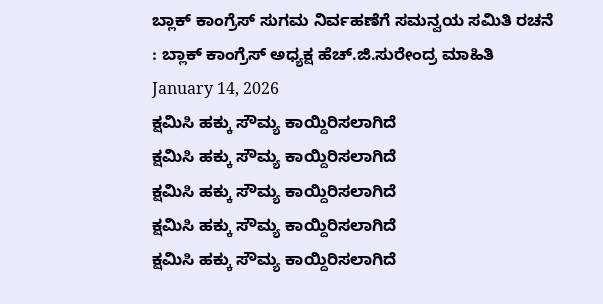ಬ್ಲಾಕ್ ಕಾಂಗ್ರೆಸ್ ಸುಗಮ ನಿರ್ವಹಣೆಗೆ ಸಮನ್ವಯ ಸಮಿತಿ ರಚನೆ : ಬ್ಲಾಕ್ ಕಾಂಗ್ರೆಸ್ ಅಧ್ಯಕ್ಷ ಹೆಚ್.ಜಿ.ಸುರೇಂದ್ರ ಮಾಹಿತಿ
January 14, 2026
ಕ್ಷಮಿಸಿ ಹಕ್ಕು ಸೌಮ್ಯ ಕಾಯ್ದಿರಿಸಲಾಗಿದೆ
ಕ್ಷಮಿಸಿ ಹಕ್ಕು ಸೌಮ್ಯ ಕಾಯ್ದಿರಿಸಲಾಗಿದೆ
ಕ್ಷಮಿಸಿ ಹಕ್ಕು ಸೌಮ್ಯ ಕಾಯ್ದಿರಿಸಲಾಗಿದೆ
ಕ್ಷಮಿಸಿ ಹಕ್ಕು ಸೌಮ್ಯ ಕಾಯ್ದಿರಿಸಲಾಗಿದೆ
ಕ್ಷಮಿಸಿ ಹಕ್ಕು ಸೌಮ್ಯ ಕಾಯ್ದಿರಿಸಲಾಗಿದೆ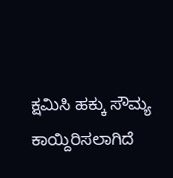ಕ್ಷಮಿಸಿ ಹಕ್ಕು ಸೌಮ್ಯ ಕಾಯ್ದಿರಿಸಲಾಗಿದೆ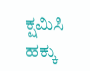ಕ್ಷಮಿಸಿ ಹಕ್ಕು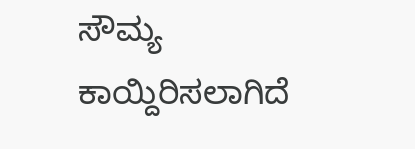ಸೌಮ್ಯ ಕಾಯ್ದಿರಿಸಲಾಗಿದೆ